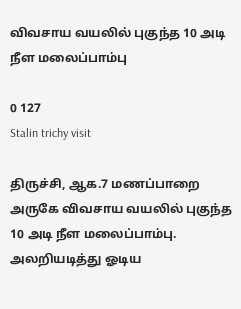விவசாய வயலில் புகுந்த 10 அடி நீள மலைப்பாம்பு

0 127
Stalin trichy visit

திருச்சி, ஆக.7 மணப்பாறை அருகே விவசாய வயலில் புகுந்த 10 அடி நீள மலைப்பாம்பு.
அலறியடித்து ஓடிய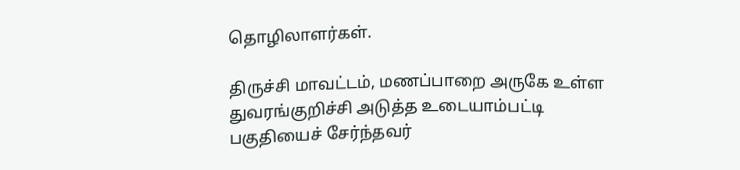தொழிலாளர்கள்.

திருச்சி மாவட்டம், மணப்பாறை அருகே உள்ள துவரங்குறிச்சி அடுத்த உடையாம்பட்டி பகுதியைச் சேர்ந்தவர்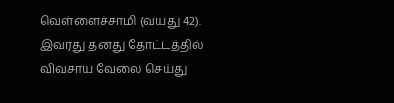வெள்ளைச்சாமி (வயது 42). இவரது தனது தோட்டத்தில் விவசாய வேலை செய்து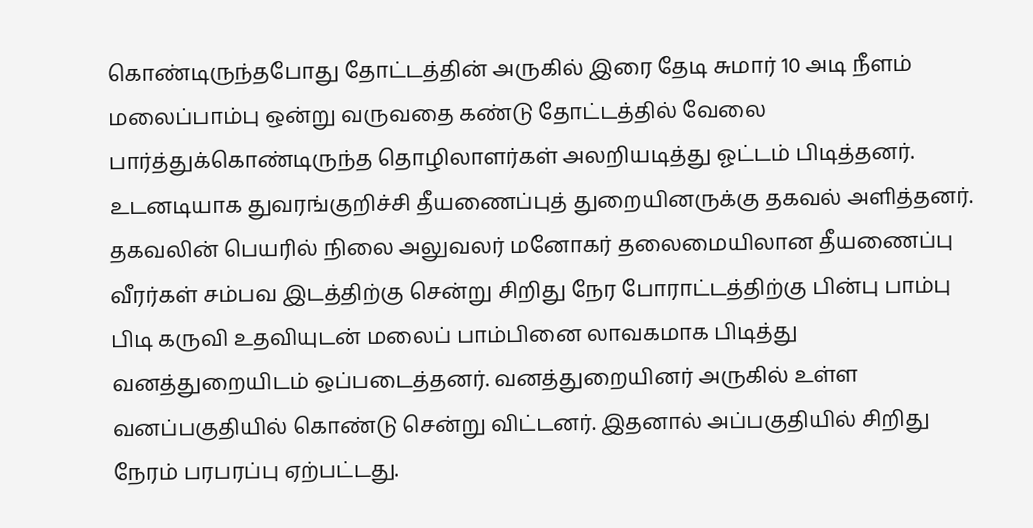கொண்டிருந்தபோது தோட்டத்தின் அருகில் இரை தேடி சுமார் 10 அடி நீளம் மலைப்பாம்பு ஒன்று வருவதை கண்டு தோட்டத்தில் வேலை பார்த்துக்கொண்டிருந்த தொழிலாளர்கள் அலறியடித்து ஓட்டம் பிடித்தனர்.
உடனடியாக துவரங்குறிச்சி தீயணைப்புத் துறையினருக்கு தகவல் அளித்தனர். தகவலின் பெயரில் நிலை அலுவலர் மனோகர் தலைமையிலான தீயணைப்பு வீரர்கள் சம்பவ இடத்திற்கு சென்று சிறிது நேர போராட்டத்திற்கு பின்பு பாம்பு பிடி கருவி உதவியுடன் மலைப் பாம்பினை லாவகமாக பிடித்து வனத்துறையிடம் ஒப்படைத்தனர். வனத்துறையினர் அருகில் உள்ள வனப்பகுதியில் கொண்டு சென்று விட்டனர். இதனால் அப்பகுதியில் சிறிது நேரம் பரபரப்பு ஏற்பட்டது.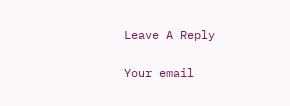Leave A Reply

Your email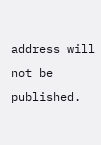address will not be published.